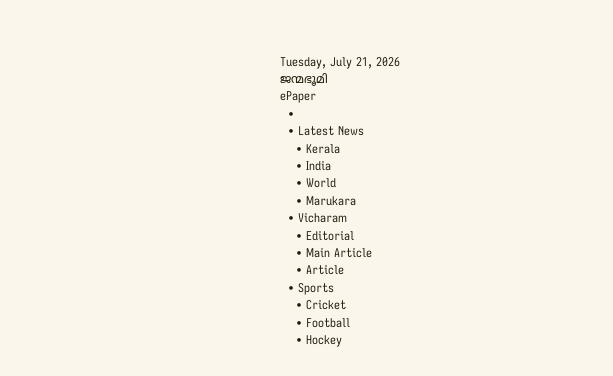Tuesday, July 21, 2026
ജന്മഭൂമി
ePaper
  •
  • Latest News
    • Kerala
    • India
    • World
    • Marukara
  • Vicharam
    • Editorial
    • Main Article
    • Article
  • Sports
    • Cricket
    • Football
    • Hockey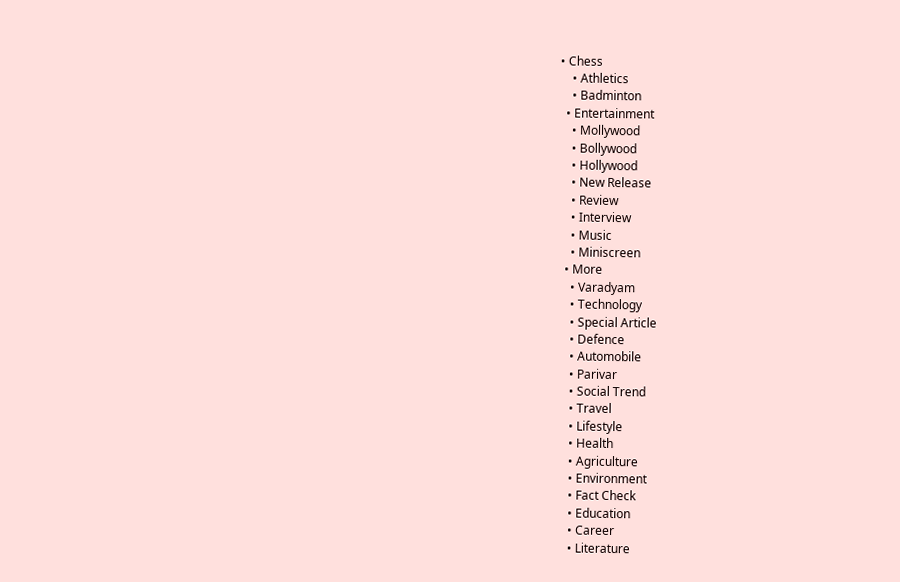• Chess
    • Athletics
    • Badminton
  • Entertainment
    • Mollywood
    • Bollywood
    • Hollywood
    • New Release
    • Review
    • Interview
    • Music
    • Miniscreen
  • More
    • Varadyam
    • Technology
    • Special Article
    • Defence
    • Automobile
    • Parivar
    • Social Trend
    • Travel
    • Lifestyle
    • Health
    • Agriculture
    • Environment
    • Fact Check
    • Education
    • Career
    • Literature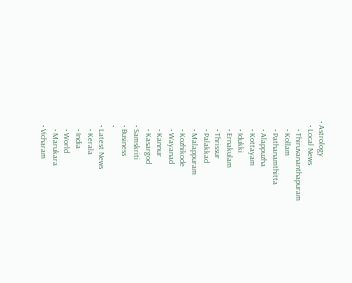• Astrology
  • Local News
    • Thiruvananthapuram
    • Kollam
    • Pathanamthitta
    • Alappuzha
    • Kottayam
    • Idukki
    • Ernakulam
    • Thrissur
    • Palakkad
    • Malappuram
    • Kozhikode
    • Wayanad
    • Kannur
    • Kasargod
  • Samskriti
  • Business
  •
  • Latest News
    • Kerala
    • India
    • World
    • Marukara
  • Vicharam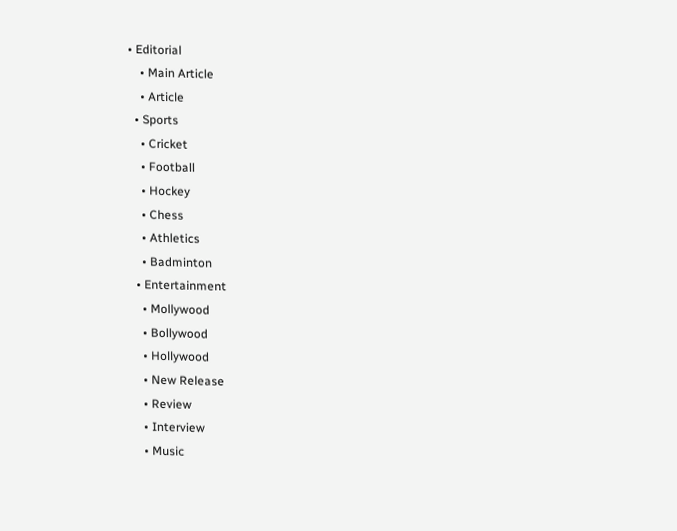• Editorial
    • Main Article
    • Article
  • Sports
    • Cricket
    • Football
    • Hockey
    • Chess
    • Athletics
    • Badminton
  • Entertainment
    • Mollywood
    • Bollywood
    • Hollywood
    • New Release
    • Review
    • Interview
    • Music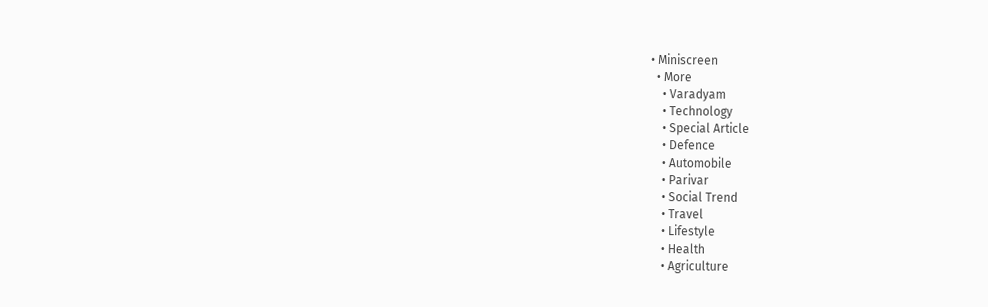• Miniscreen
  • More
    • Varadyam
    • Technology
    • Special Article
    • Defence
    • Automobile
    • Parivar
    • Social Trend
    • Travel
    • Lifestyle
    • Health
    • Agriculture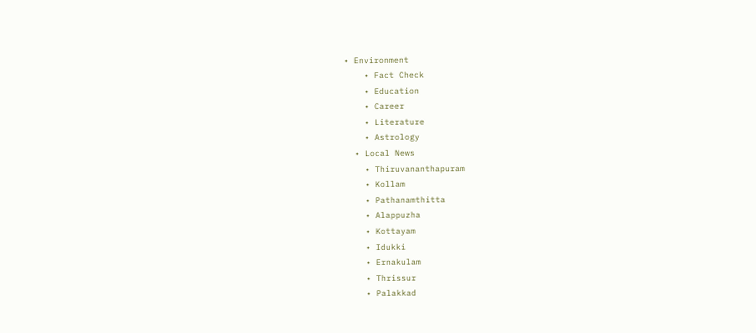• Environment
    • Fact Check
    • Education
    • Career
    • Literature
    • Astrology
  • Local News
    • Thiruvananthapuram
    • Kollam
    • Pathanamthitta
    • Alappuzha
    • Kottayam
    • Idukki
    • Ernakulam
    • Thrissur
    • Palakkad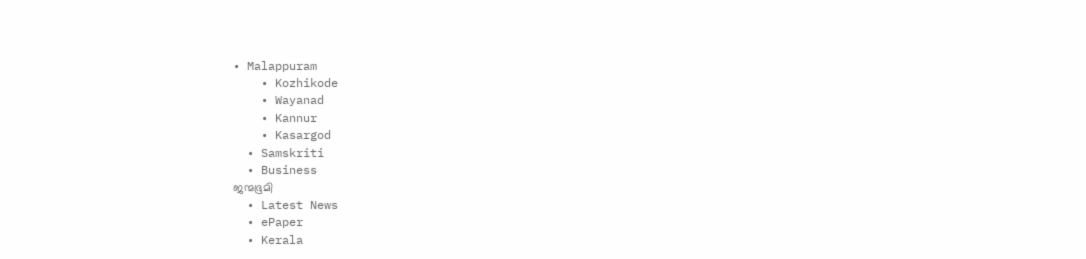• Malappuram
    • Kozhikode
    • Wayanad
    • Kannur
    • Kasargod
  • Samskriti
  • Business
ജന്മഭൂമി
  • Latest News
  • ePaper
  • Kerala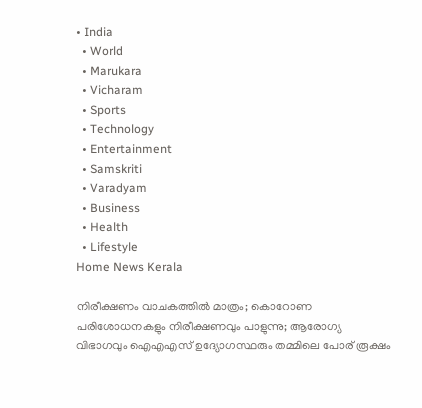• India
  • World
  • Marukara
  • Vicharam
  • Sports
  • Technology
  • Entertainment
  • Samskriti
  • Varadyam
  • Business
  • Health
  • Lifestyle
Home News Kerala

നിരീക്ഷണം വാചകത്തില്‍ മാത്രം; കൊറോണ പരിശോധനകളും നിരീക്ഷണവും പാളുന്നു; ആരോഗ്യ വിഭാഗവും ഐഎഎസ് ഉദ്യോഗസ്ഥരും തമ്മിലെ പോര് രൂക്ഷം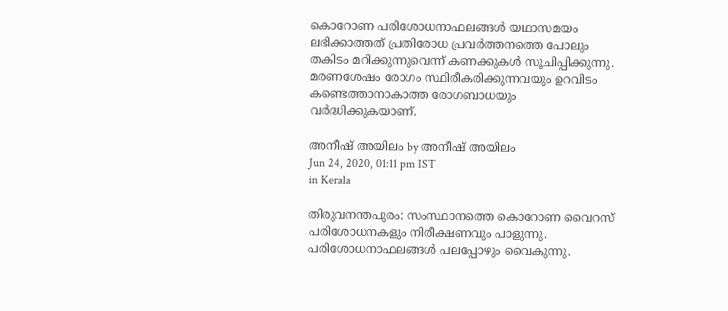കൊറോണ പരിശോധനാഫലങ്ങള്‍ യഥാസമയം ലഭിക്കാത്തത് പ്രതിരോധ പ്രവര്‍ത്തനത്തെ പോലും തകിടം മറിക്കുന്നുവെന്ന് കണക്കുകള്‍ സൂചിപ്പിക്കുന്നു. മരണശേഷം രോഗം സ്ഥിരീകരിക്കുന്നവയും ഉറവിടം കണ്ടെത്താനാകാത്ത രോഗബാധയും വര്‍ദ്ധിക്കുകയാണ്.

അനീഷ് അയിലം by അനീഷ് അയിലം
Jun 24, 2020, 01:11 pm IST
in Kerala

തിരുവനന്തപുരം: സംസ്ഥാനത്തെ കൊറോണ വൈറസ് പരിശോധനകളും നിരീക്ഷണവും പാളുന്നു. പരിശോധനാഫലങ്ങള്‍ പലപ്പോഴും വൈകുന്നു.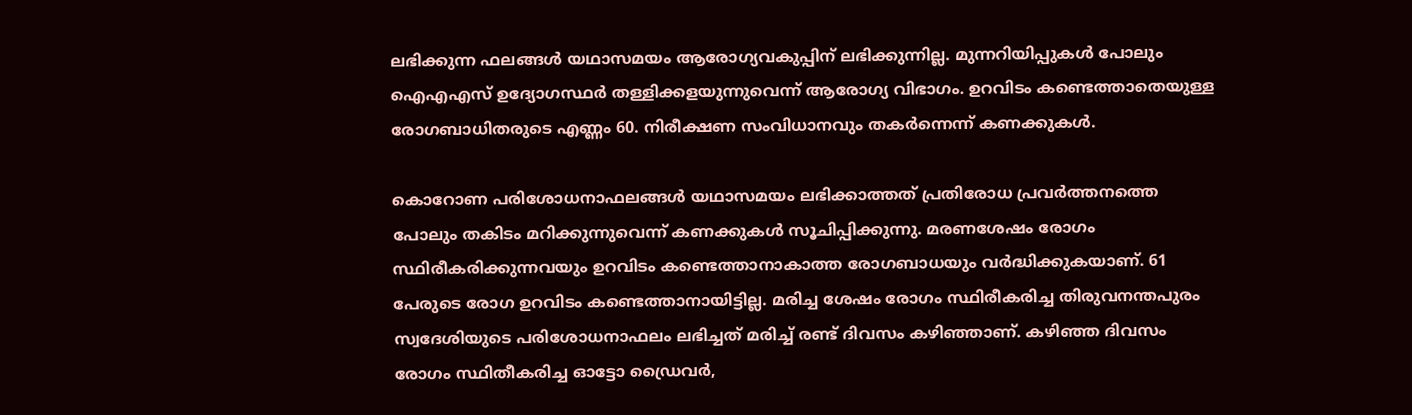ലഭിക്കുന്ന ഫലങ്ങള്‍ യഥാസമയം ആരോഗ്യവകുപ്പിന് ലഭിക്കുന്നില്ല. മുന്നറിയിപ്പുകള്‍ പോലും ഐഎഎസ് ഉദ്യോഗസ്ഥര്‍ തള്ളിക്കളയുന്നുവെന്ന് ആരോഗ്യ വിഭാഗം. ഉറവിടം കണ്ടെത്താതെയുള്ള രോഗബാധിതരുടെ എണ്ണം 60. നിരീക്ഷണ സംവിധാനവും തകര്‍ന്നെന്ന് കണക്കുകള്‍.

കൊറോണ പരിശോധനാഫലങ്ങള്‍ യഥാസമയം ലഭിക്കാത്തത് പ്രതിരോധ പ്രവര്‍ത്തനത്തെ പോലും തകിടം മറിക്കുന്നുവെന്ന് കണക്കുകള്‍ സൂചിപ്പിക്കുന്നു. മരണശേഷം രോഗം സ്ഥിരീകരിക്കുന്നവയും ഉറവിടം കണ്ടെത്താനാകാത്ത രോഗബാധയും വര്‍ദ്ധിക്കുകയാണ്. 61 പേരുടെ രോഗ ഉറവിടം കണ്ടെത്താനായിട്ടില്ല. മരിച്ച ശേഷം രോഗം സ്ഥിരീകരിച്ച തിരുവനന്തപുരം സ്വദേശിയുടെ പരിശോധനാഫലം ലഭിച്ചത് മരിച്ച് രണ്ട് ദിവസം കഴിഞ്ഞാണ്. കഴിഞ്ഞ ദിവസം രോഗം സ്ഥിതീകരിച്ച ഓട്ടോ ഡ്രൈവര്‍,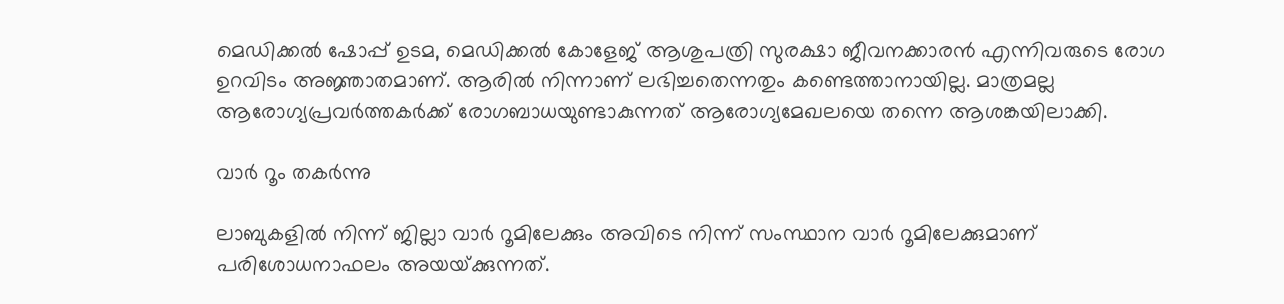മെഡിക്കല്‍ ഷോപ്പ് ഉടമ, മെഡിക്കല്‍ കോളേജ് ആശുപത്രി സുരക്ഷാ ജീവനക്കാരന്‍ എന്നിവരുടെ രോഗ ഉറവിടം അജ്ഞാതമാണ്. ആരില്‍ നിന്നാണ് ലഭിച്ചതെന്നതും കണ്ടെത്താനായില്ല. മാത്രമല്ല ആരോഗ്യപ്രവര്‍ത്തകര്‍ക്ക് രോഗബാധയുണ്ടാകുന്നത് ആരോഗ്യമേഖലയെ തന്നെ ആശങ്കയിലാക്കി.

വാര്‍ റൂം തകര്‍ന്നു

ലാബുകളില്‍ നിന്ന് ജില്ലാ വാര്‍ റൂമിലേക്കും അവിടെ നിന്ന് സംസ്ഥാന വാര്‍ റൂമിലേക്കുമാണ് പരിശോധനാഫലം അയയ്‌ക്കുന്നത്.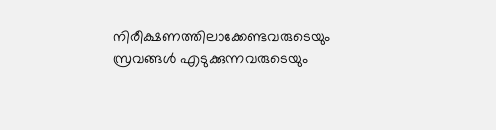നിരീക്ഷണത്തിലാക്കേണ്ടവരുടെയും സ്രവങ്ങള്‍ എടുക്കുന്നവരുടെയും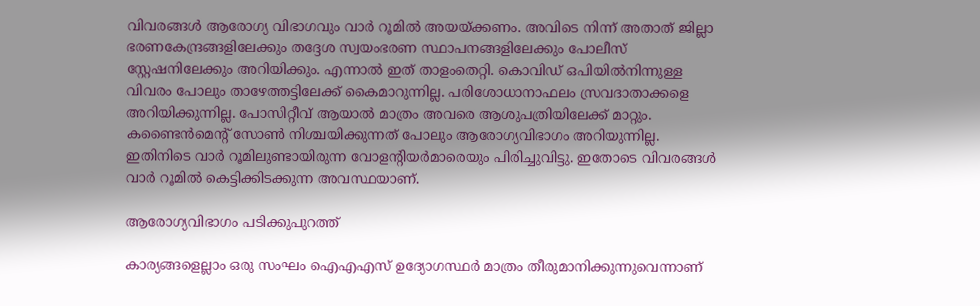വിവരങ്ങള്‍ ആരോഗ്യ വിഭാഗവും വാര്‍ റൂമില്‍ അയയ്‌ക്കണം. അവിടെ നിന്ന് അതാത് ജില്ലാ ഭരണകേന്ദ്രങ്ങളിലേക്കും തദ്ദേശ സ്വയംഭരണ സ്ഥാപനങ്ങളിലേക്കും പോലീസ് സ്റ്റേഷനിലേക്കും അറിയിക്കും. എന്നാല്‍ ഇത് താളംതെറ്റി. കൊവിഡ് ഒപിയില്‍നിന്നുള്ള വിവരം പോലും താഴേത്തട്ടിലേക്ക് കൈമാറുന്നില്ല. പരിശോധാനാഫലം സ്രവദാതാക്കളെ അറിയിക്കുന്നില്ല. പോസിറ്റീവ് ആയാല്‍ മാത്രം അവരെ ആശുപത്രിയിലേക്ക് മാറ്റും. കണ്ടൈന്‍മെന്റ് സോണ്‍ നിശ്ചയിക്കുന്നത് പോലും ആരോഗ്യവിഭാഗം അറിയുന്നില്ല. ഇതിനിടെ വാര്‍ റൂമിലുണ്ടായിരുന്ന വോളന്റിയര്‍മാരെയും പിരിച്ചുവിട്ടു. ഇതോടെ വിവരങ്ങള്‍ വാര്‍ റൂമില്‍ കെട്ടിക്കിടക്കുന്ന അവസ്ഥയാണ്.

ആരോഗ്യവിഭാഗം പടിക്കുപുറത്ത്

കാര്യങ്ങളെല്ലാം ഒരു സംഘം ഐഎഎസ് ഉദ്യോഗസ്ഥര്‍ മാത്രം തീരുമാനിക്കുന്നുവെന്നാണ്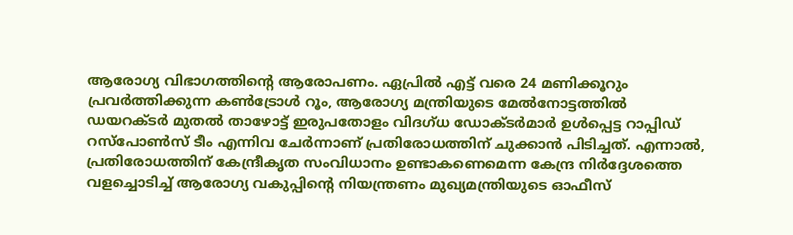ആരോഗ്യ വിഭാഗത്തിന്റെ ആരോപണം. ഏപ്രില്‍ എട്ട് വരെ 24 മണിക്കൂറും പ്രവര്‍ത്തിക്കുന്ന കണ്‍ട്രോള്‍ റൂം, ആരോഗ്യ മന്ത്രിയുടെ മേല്‍നോട്ടത്തില്‍ ഡയറക്ടര്‍ മുതല്‍ താഴോട്ട് ഇരുപതോളം വിദഗ്ധ ഡോക്ടര്‍മാര്‍ ഉള്‍പ്പെട്ട റാപ്പിഡ് റസ്‌പോണ്‍സ് ടീം എന്നിവ ചേര്‍ന്നാണ് പ്രതിരോധത്തിന് ചുക്കാന്‍ പിടിച്ചത്. എന്നാല്‍, പ്രതിരോധത്തിന് കേന്ദ്രീകൃത സംവിധാനം ഉണ്ടാകണെമെന്ന കേന്ദ്ര നിര്‍ദ്ദേശത്തെ വളച്ചൊടിച്ച് ആരോഗ്യ വകുപ്പിന്റെ നിയന്ത്രണം മുഖ്യമന്ത്രിയുടെ ഓഫീസ്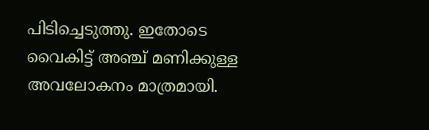പിടിച്ചെടുത്തു. ഇതോടെ വൈകിട്ട് അഞ്ച് മണിക്കുള്ള അവലോകനം മാത്രമായി.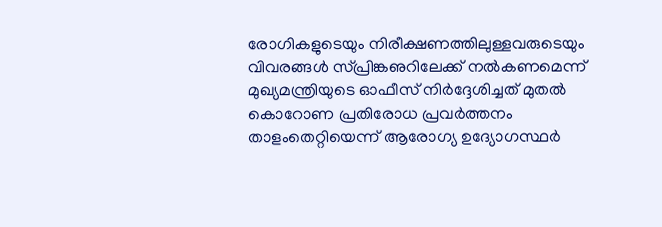രോഗികളുടെയും നിരീക്ഷണത്തിലുള്ളവരുടെയും വിവരങ്ങള്‍ സ്പ്രിങ്കഌറിലേക്ക് നല്‍കണമെന്ന് മുഖ്യമന്ത്രിയുടെ ഓഫീസ് നിര്‍ദ്ദേശിച്ചത് മുതല്‍ കൊറോണ പ്രതിരോധ പ്രവര്‍ത്തനം താളംതെറ്റിയെന്ന് ആരോഗ്യ ഉദ്യോഗസ്ഥര്‍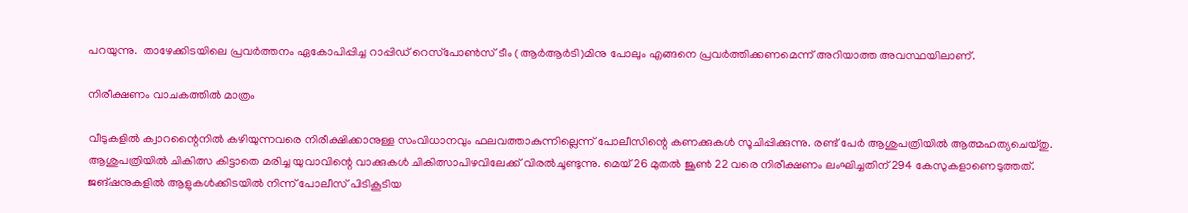പറയുന്നു.  താഴേക്കിടയിലെ പ്രവര്‍ത്തനം ഏകോപിപ്പിച്ച റാപ്പിഡ് റെസ്‌പോണ്‍സ് ടീം (ആര്‍ആര്‍ടി)മിനു പോലും എങ്ങനെ പ്രവര്‍ത്തിക്കണമെന്ന് അറിയാത്ത അവസ്ഥയിലാണ്.

നിരീക്ഷണം വാചകത്തില്‍ മാത്രം

വീടുകളില്‍ ക്വാറന്റൈനില്‍ കഴിയുന്നവരെ നിരീക്ഷിക്കാനുള്ള സംവിധാനവും ഫലവത്താകുന്നില്ലെന്ന് പോലീസിന്റെ കണക്കുകള്‍ സൂചിപ്പിക്കുന്നു. രണ്ട് പേര്‍ ആശുപത്രിയില്‍ ആത്മഹത്യചെയ്തു. ആശുപത്രിയില്‍ ചികിത്സ കിട്ടാതെ മരിച്ച യുവാവിന്റെ വാക്കുകള്‍ ചികിത്സാപിഴവിലേക്ക് വിരല്‍ചൂണ്ടുന്നു. മെയ് 26 മുതല്‍ ജൂണ്‍ 22 വരെ നിരീക്ഷണം ലംഘിച്ചതിന് 294 കേസുകളാണെടുത്തത്. ജങ്ഷനുകളില്‍ ആളുകള്‍ക്കിടയില്‍ നിന്ന് പോലീസ് പിടികൂടിയ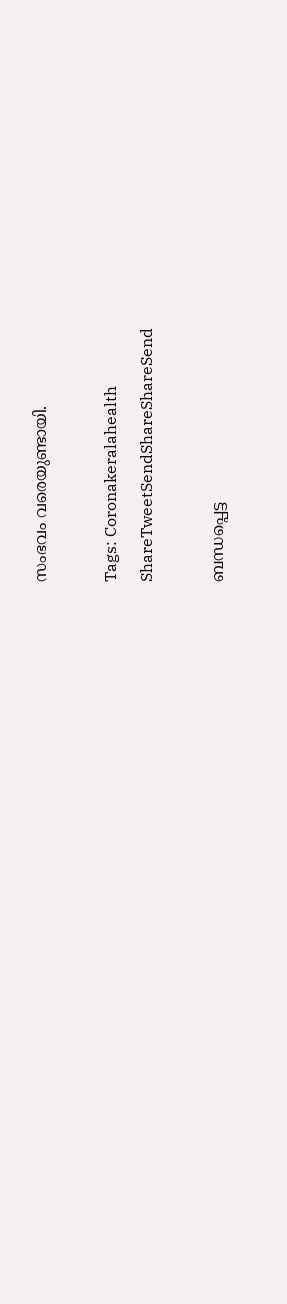സംഭവം വരെയുണ്ടായി.

Tags: Coronakeralahealth
ShareTweetSendShareShareSend

ബന്ധപ്പെട്ട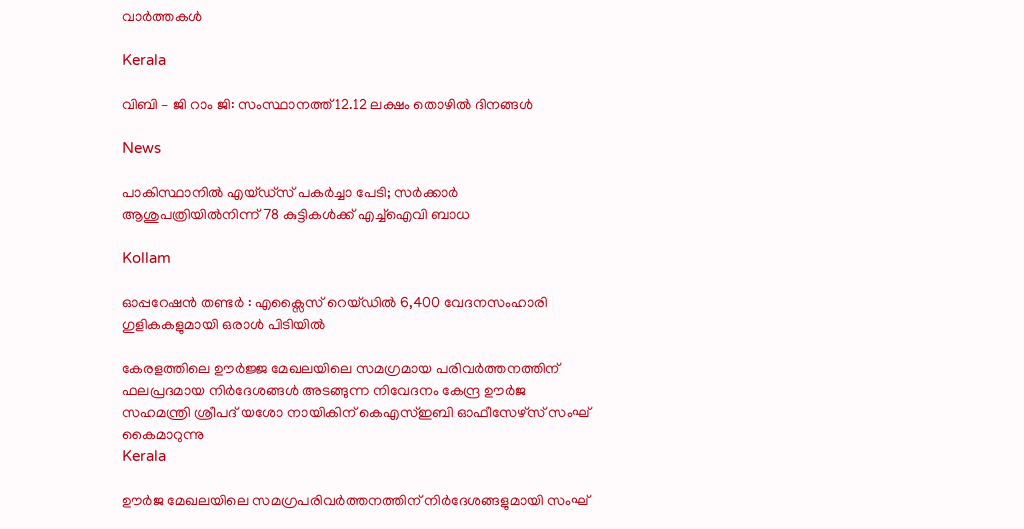വാര്‍ത്തകള്‍

Kerala

വിബി – ജി റാം ജി: സംസ്ഥാനത്ത് 12.12 ലക്ഷം തൊഴില്‍ ദിനങ്ങള്‍

News

പാകിസ്ഥാനിൽ എയ്ഡ്‌സ് പകർച്ചാ പേടി; സർക്കാർ ആശുപത്രിയിൽനിന്ന് 78 കുട്ടികൾക്ക് എച്ച്‌ഐവി ബാധ

Kollam

ഓപ്പറേഷൻ തണ്ടർ : എക്സൈസ് റെയ്ഡിൽ 6,400 വേദനസംഹാരി ഗുളികകളുമായി ഒരാള്‍ പിടിയില്‍

കേരളത്തിലെ ഊര്‍ജ്ജ മേഖലയിലെ സമഗ്രമായ പരിവര്‍ത്തനത്തിന് ഫലപ്രദമായ നിര്‍ദേശങ്ങള്‍ അടങ്ങുന്ന നിവേദനം കേന്ദ്ര ഊര്‍ജ സഹമന്ത്രി ശ്രീപദ് യശോ നായികിന് കെഎസ്ഇബി ഓഫീസേഴ്‌സ് സംഘ് കൈമാറുന്നു
Kerala

ഊര്‍ജ മേഖലയിലെ സമഗ്രപരിവര്‍ത്തനത്തിന് നിര്‍ദേശങ്ങളുമായി സംഘ്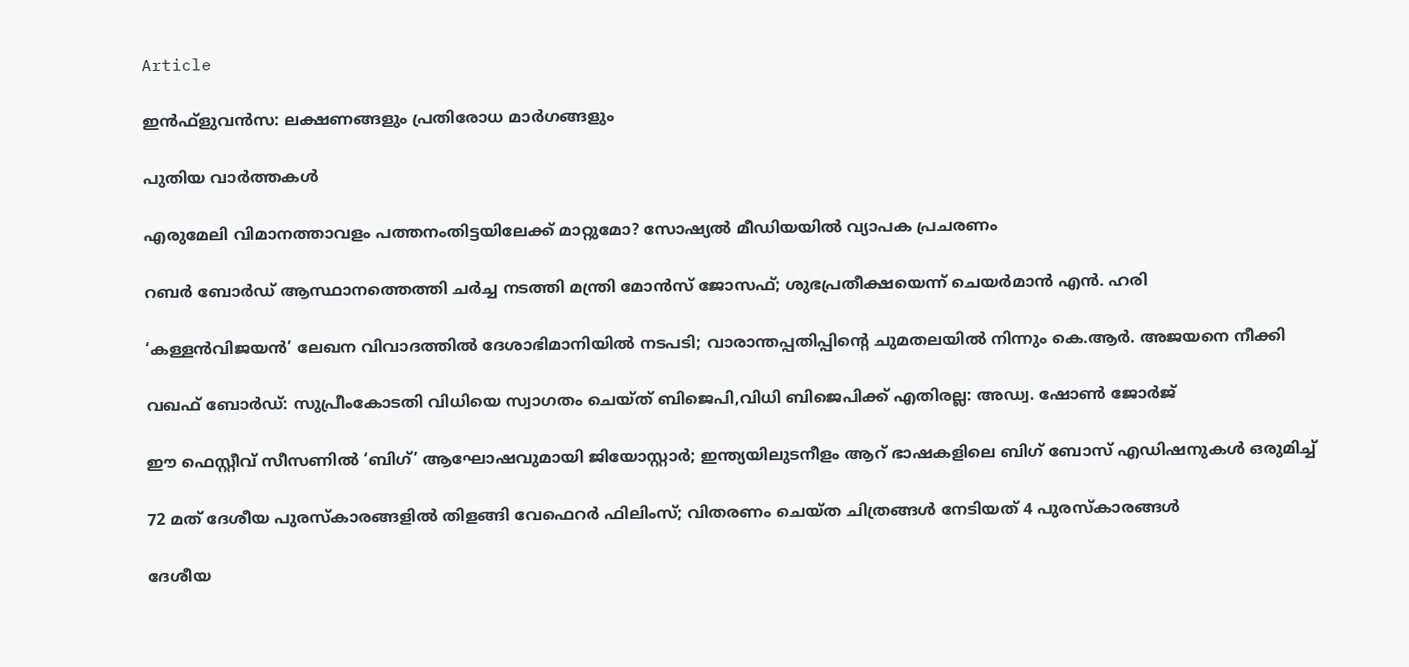Article

ഇന്‍ഫ്‌ളുവന്‍സ: ലക്ഷണങ്ങളും പ്രതിരോധ മാര്‍ഗങ്ങളും

പുതിയ വാര്‍ത്തകള്‍

എരുമേലി വിമാനത്താവളം പത്തനംതിട്ടയിലേക്ക് മാറ്റുമോ? സോഷ്യല്‍ മീഡിയയില്‍ വ്യാപക പ്രചരണം

റബര്‍ ബോര്‍ഡ് ആസ്ഥാനത്തെത്തി ചര്‍ച്ച നടത്തി മന്ത്രി മോന്‍സ് ജോസഫ്; ശുഭപ്രതീക്ഷയെന്ന് ചെയര്‍മാന്‍ എന്‍. ഹരി

‘കള്ളൻവിജയൻ’ ലേഖന വിവാദത്തിൽ ദേശാഭിമാനിയിൽ നടപടി; വാരാന്തപ്പതിപ്പിന്റെ ചുമതലയിൽ നിന്നും കെ.ആർ. അജയനെ നീക്കി

വഖഫ് ബോർഡ്: സുപ്രീംകോടതി വിധിയെ സ്വാഗതം ചെയ്ത് ബിജെപി,വിധി ബിജെപിക്ക് എതിരല്ല: അഡ്വ. ഷോൺ ജോർജ്

ഈ ഫെസ്റ്റീവ് സീസണിൽ ‘ബിഗ്’ ആഘോഷവുമായി ജിയോസ്റ്റാർ; ഇന്ത്യയിലുടനീളം ആറ് ഭാഷകളിലെ ബിഗ് ബോസ് എഡിഷനുകൾ ഒരുമിച്ച്

72 മത് ദേശീയ പുരസ്‌കാരങ്ങളിൽ തിളങ്ങി വേഫെറർ ഫിലിംസ്; വിതരണം ചെയ്ത ചിത്രങ്ങൾ നേടിയത് 4 പുരസ്കാരങ്ങൾ

ദേശീയ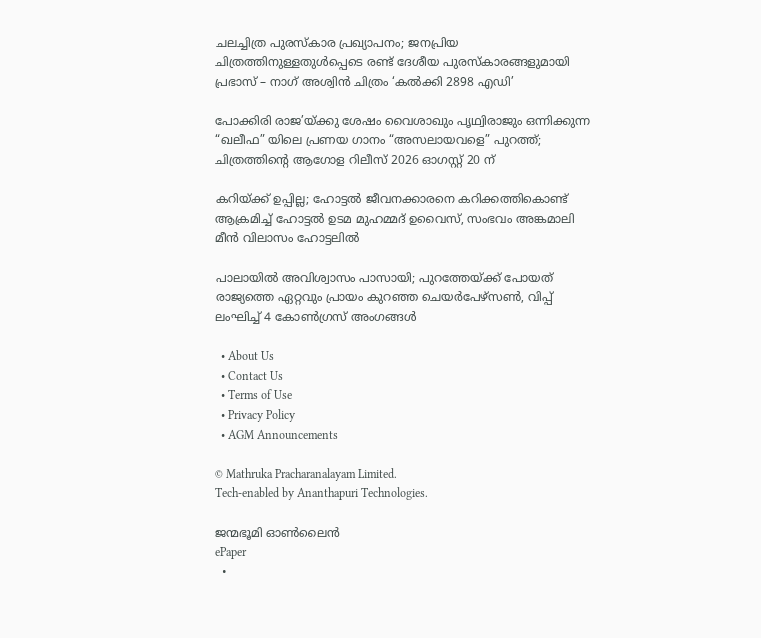ചലച്ചിത്ര പുരസ്‌കാര പ്രഖ്യാപനം; ജനപ്രിയ ചിത്രത്തിനുള്ളതുൾപ്പെടെ രണ്ട് ദേശീയ പുരസ്‍കാരങ്ങളുമായി പ്രഭാസ് – നാഗ് അശ്വിൻ ചിത്രം ‘കൽക്കി 2898 എഡി’

പോക്കിരി രാജ’യ്‌ക്കു ശേഷം വൈശാഖും പൃഥ്വിരാജും ഒന്നിക്കുന്ന “ഖലീഫ” യിലെ പ്രണയ ഗാനം “അസലായവളെ” പുറത്ത്; ചിത്രത്തിന്റെ ആഗോള റിലീസ് 2026 ഓഗസ്റ്റ് 20 ന്

കറിയ്‌ക്ക് ഉപ്പില്ല; ഹോട്ടൽ ജീവനക്കാരനെ കറിക്കത്തികൊണ്ട് ആക്രമിച്ച് ഹോട്ടൽ ഉടമ മുഹമ്മദ് ഉവൈസ്, സംഭവം അങ്കമാലി മീൻ വിലാസം ഹോട്ടലിൽ

പാലായിൽ അവിശ്വാസം പാസായി; പുറത്തേയ്‌ക്ക് പോയത് രാജ്യത്തെ ഏറ്റവും പ്രായം കുറഞ്ഞ ചെയർപേഴ്സൺ, വിപ്പ് ലംഘിച്ച് 4 കോൺഗ്രസ് അംഗങ്ങൾ

  • About Us
  • Contact Us
  • Terms of Use
  • Privacy Policy
  • AGM Announcements

© Mathruka Pracharanalayam Limited.
Tech-enabled by Ananthapuri Technologies.

ജന്മഭൂമി ഓണ്‍ലൈന്‍
ePaper
  •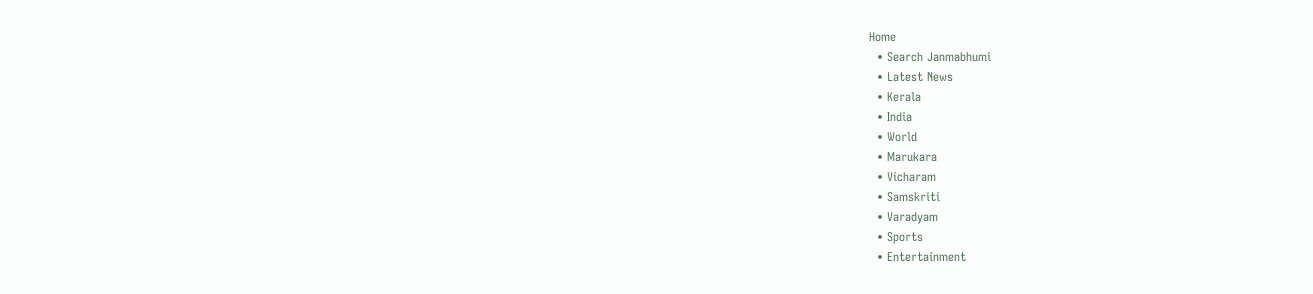Home
  • Search Janmabhumi
  • Latest News
  • Kerala
  • India
  • World
  • Marukara
  • Vicharam
  • Samskriti
  • Varadyam
  • Sports
  • Entertainment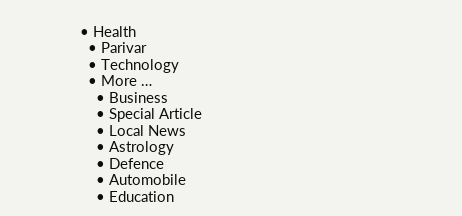• Health
  • Parivar
  • Technology
  • More …
    • Business
    • Special Article
    • Local News
    • Astrology
    • Defence
    • Automobile
    • Education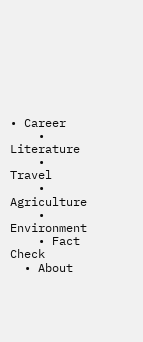• Career
    • Literature
    • Travel
    • Agriculture
    • Environment
    • Fact Check
  • About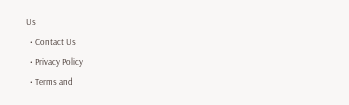Us
  • Contact Us
  • Privacy Policy
  • Terms and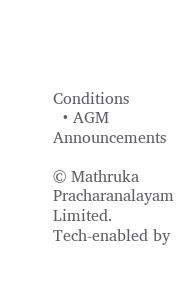Conditions
  • AGM Announcements

© Mathruka Pracharanalayam Limited.
Tech-enabled by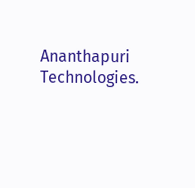Ananthapuri Technologies.